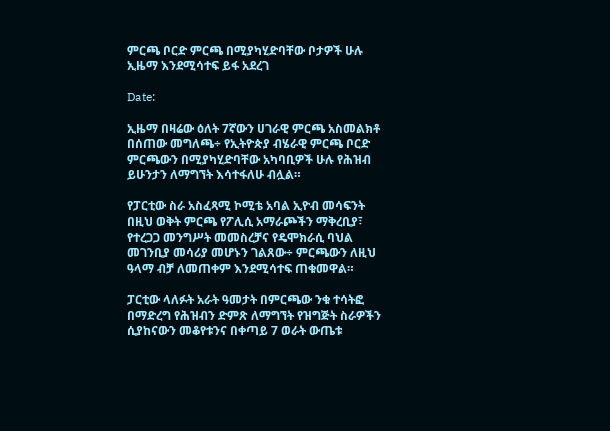ምርጫ ቦርድ ምርጫ በሚያካሂድባቸው ቦታዎች ሁሉ ኢዜማ እንደሚሳተፍ ይፋ አደረገ

Date:

ኢዜማ በዛሬው ዕለት 7ኛውን ሀገራዊ ምርጫ አስመልክቶ በሰጠው መግለጫ÷ የኢትዮጵያ ብሄራዊ ምርጫ ቦርድ ምርጫውን በሚያካሂድባቸው አካባቢዎች ሁሉ የሕዝብ ይሁንታን ለማግኘት እሳተፋለሁ ብሏል።

የፓርቲው ስራ አስፈጻሚ ኮሚቴ አባል ኢዮብ መሳፍንት በዚህ ወቅት ምርጫ የፖሊሲ አማራጮችን ማቅረቢያ፣ የተረጋጋ መንግሥት መመስረቻና የዴሞክራሲ ባህል መገንቢያ መሳሪያ መሆኑን ገልጸው÷ ምርጫውን ለዚህ ዓላማ ብቻ ለመጠቀም እንደሚሳተፍ ጠቁመዋል።

ፓርቲው ላለፉት አራት ዓመታት በምርጫው ንቁ ተሳትፎ በማድረግ የሕዝብን ድምጽ ለማግኘት የዝግጅት ስራዎችን ሲያከናውን መቆየቱንና በቀጣይ 7 ወራት ውጤቱ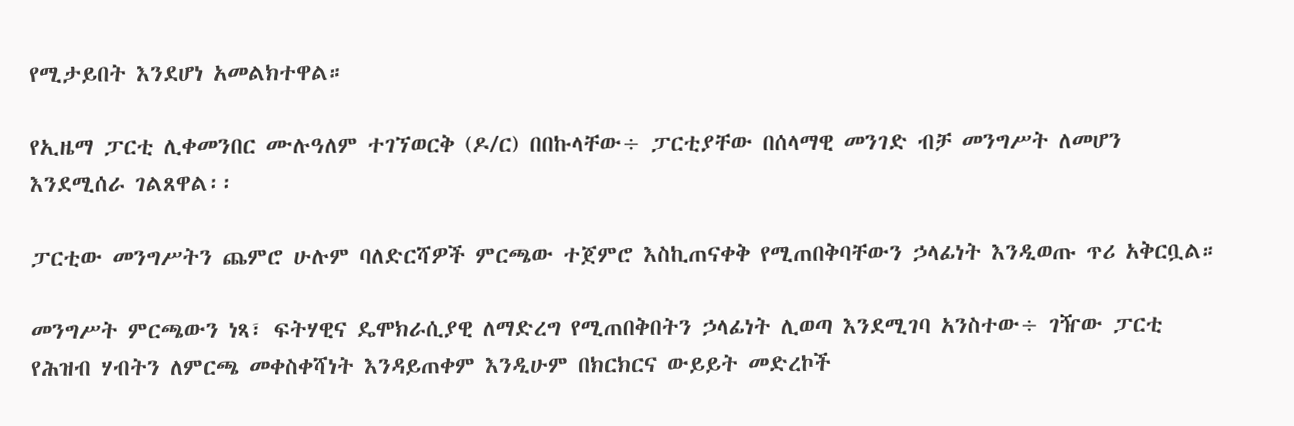የሚታይበት እንደሆነ አመልክተዋል።

የኢዜማ ፓርቲ ሊቀመንበር ሙሉዓለም ተገኘወርቅ (ዶ/ር) በበኩላቸው÷ ፓርቲያቸው በሰላማዊ መንገድ ብቻ መንግሥት ለመሆን እንደሚሰራ ገልጸዋል፡፡

ፓርቲው መንግሥትን ጨምሮ ሁሉም ባለድርሻዎች ምርጫው ተጀምሮ እስኪጠናቀቅ የሚጠበቅባቸውን ኃላፊነት እንዲወጡ ጥሪ አቅርቧል።

መንግሥት ምርጫውን ነጻ፣ ፍትሃዊና ዴሞክራሲያዊ ለማድረግ የሚጠበቅበትን ኃላፊነት ሊወጣ እንደሚገባ አንስተው÷ ገዥው ፓርቲ የሕዝብ ሃብትን ለምርጫ መቀስቀሻነት እንዳይጠቀም እንዲሁም በክርክርና ውይይት መድረኮች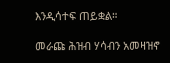እንዲሳተፍ ጠይቋል።

መራጩ ሕዝብ ሃሳብን አመዛዝኖ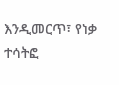እንዲመርጥ፣ የነቃ ተሳትፎ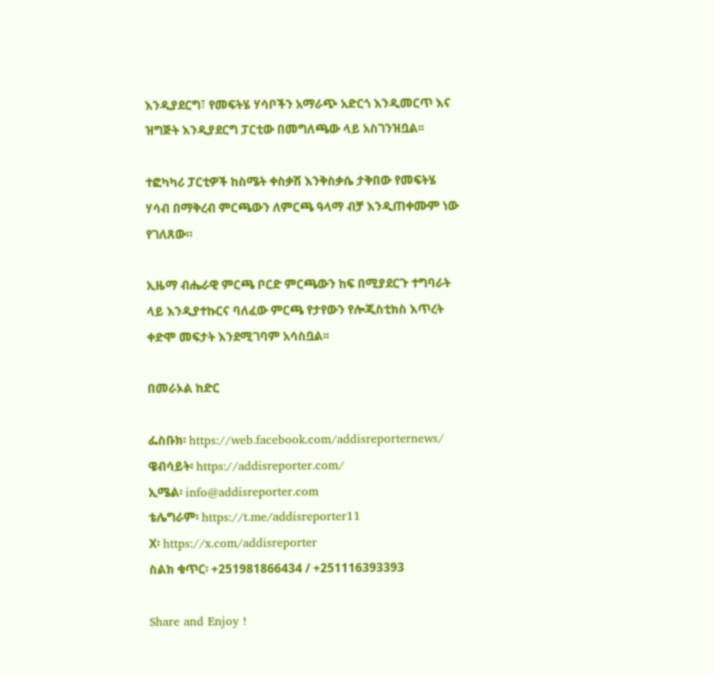እንዲያደርግ፣ የመፍትሄ ሃሳቦችን አማራጭ አድርጎ እንዲመርጥ እና ዝግጅት እንዲያደርግ ፓርቲው በመግለጫው ላይ አስገንዝቧል፡፡

ተፎካካሪ ፓርቲዎች ከስሜት ቀስቃሽ እንቅስቃሴ ታቅበው የመፍትሄ ሃሳብ በማቅረብ ምርጫውን ለምርጫ ዓላማ ብቻ እንዲጠቀሙም ነው የገለጸው።

ኢዜማ ብሔራዊ ምርጫ ቦርድ ምርጫውን ከፍ በሚያደርጉ ተግባራት ላይ እንዲያተኩርና ባለፈው ምርጫ የታየውን የሎጂስቲክስ እጥረት ቀድሞ መፍታት እንደሚገባም አሳስቧል፡፡

በመራኦል ከድር

ፌስቡክ፡ https://web.facebook.com/addisreporternews/
ዌብሳይት፡ https://addisreporter.com/
ኢሜል፡ info@addisreporter.com
ቴሌግራም፡ https://t.me/addisreporter11
X፡ https://x.com/addisreporter
ስልክ ቁጥር፡ +251981866434 / +251116393393

Share and Enjoy !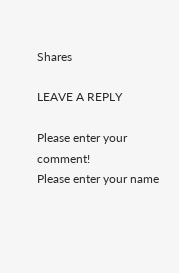Shares

LEAVE A REPLY

Please enter your comment!
Please enter your name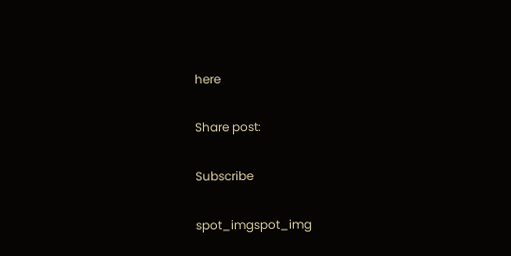here

Share post:

Subscribe

spot_imgspot_img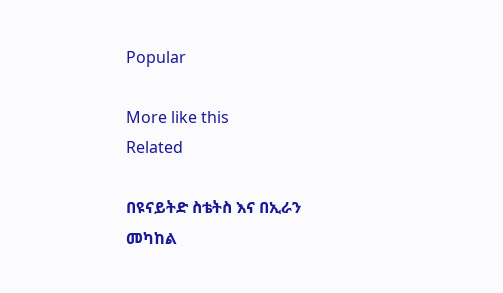Popular

More like this
Related

በዩናይትድ ስቴትስ እና በኢራን መካከል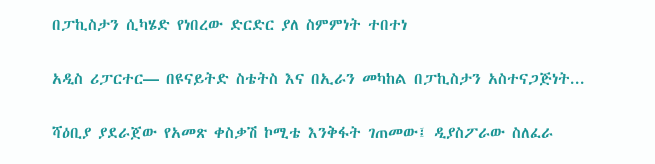በፓኪስታን ሲካሄድ የነበረው ድርድር ያለ ስምምነት ተበተነ

አዲስ ሪፓርተር— በዩናይትድ ስቴትስ እና በኢራን መካከል በፓኪስታን አስተናጋጅነት...

ሻዕቢያ ያደራጀው የአመጽ ቀስቃሽ ኮሚቴ እንቅፋት ገጠመው፤ ዲያስፖራው ስለፈራ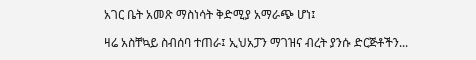አገር ቤት አመጽ ማስነሳት ቅድሚያ አማራጭ ሆነ፤

ዛሬ አስቸኳይ ስብሰባ ተጠራ፤ ኢህአፓን ማገዝና ብረት ያንሱ ድርጅቶችን...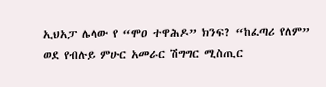ኢህአፓ ሌላው የ “ሞዐ ተዋሕዶ” ክንፍ? “ከፈጣሪ የለም” ወደ የብሉይ ምሁር አመራር ሽግግር ሚስጢር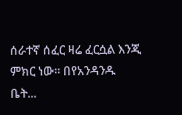ሰራተኛ ሰፈር ዛሬ ፈርሷል እንጂ ምክር ነው። በየአንዳንዱ ቤት...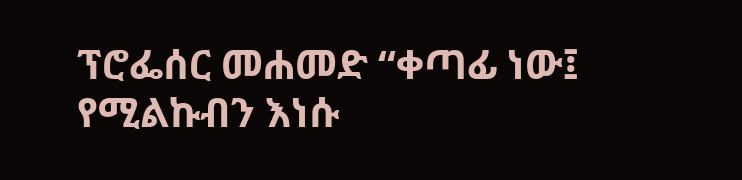ፕሮፌሰር መሐመድ “ቀጣፊ ነው፤ የሚልኩብን እነሱ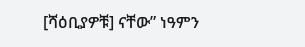[ሻዕቢያዎቹ] ናቸው” ነዓምን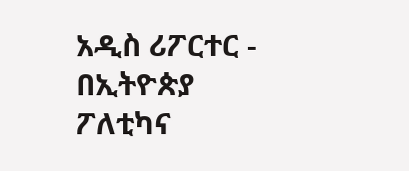አዲስ ሪፖርተር - በኢትዮጵያ ፖለቲካና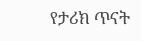የታሪክ ጥናት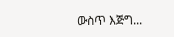ውስጥ እጅግ...